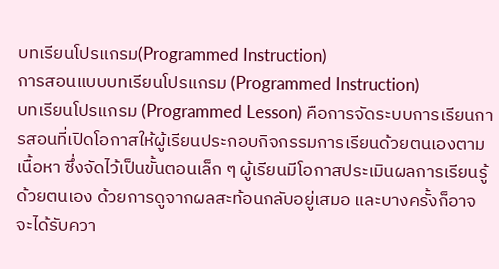บทเรียนโปรแกรม(Programmed Instruction)
การสอนแบบบทเรียนโปรแกรม (Programmed Instruction)
บทเรียนโปรแกรม (Programmed Lesson) คือการจัดระบบการเรียนการสอนที่เปิดโอกาสให้ผู้เรียนประกอบกิจกรรมการเรียนด้วยตนเองตามเนื้อหา ซึ่งจัดไว้เป็นขั้นตอนเล็ก ๆ ผู้เรียนมีโอกาสประเมินผลการเรียนรู้ด้วยตนเอง ด้วยการดูจากผลสะท้อนกลับอยู่เสมอ และบางครั้งก็อาจจะได้รับควา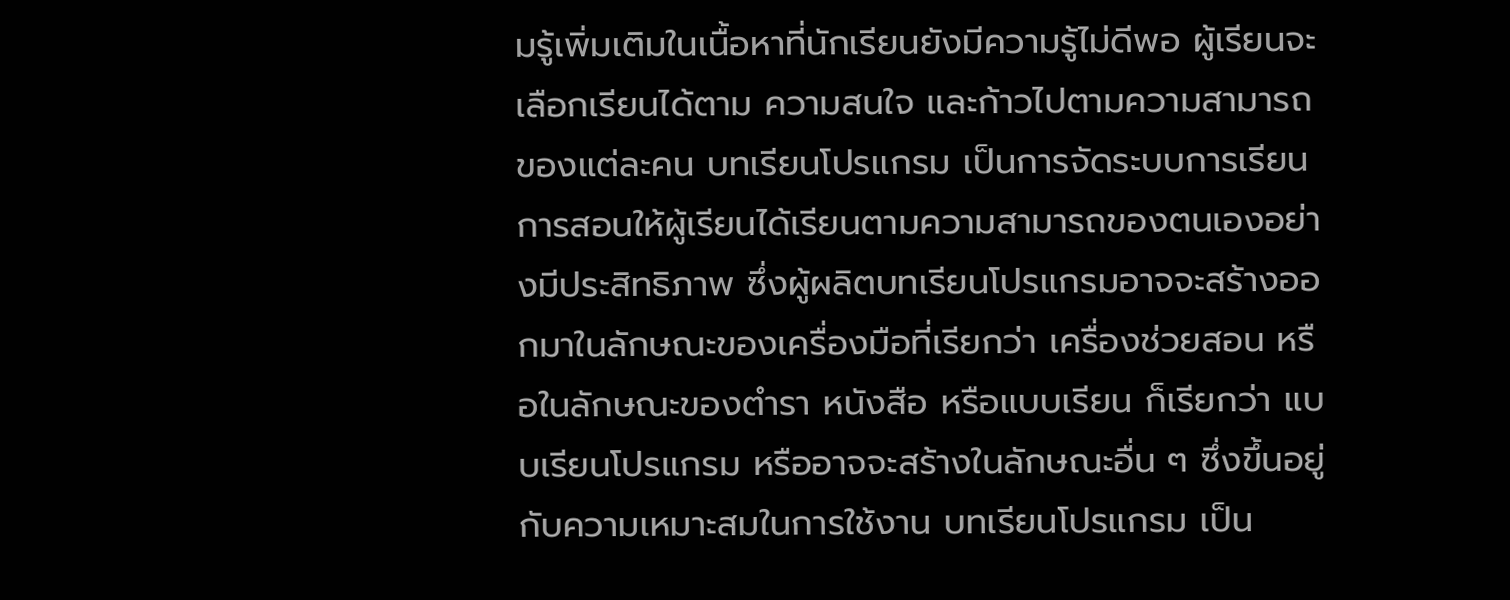มรู้เพิ่มเติมในเนื้อหาที่นักเรียนยังมีความรู้ไม่ดีพอ ผู้เรียนจะเลือกเรียนได้ตาม ความสนใจ และก้าวไปตามความสามารถของแต่ละคน บทเรียนโปรแกรม เป็นการจัดระบบการเรียนการสอนให้ผู้เรียนได้เรียนตามความสามารถของตนเองอย่างมีประสิทธิภาพ ซึ่งผู้ผลิตบทเรียนโปรแกรมอาจจะสร้างออกมาในลักษณะของเครื่องมือที่เรียกว่า เครื่องช่วยสอน หรือในลักษณะของตำรา หนังสือ หรือแบบเรียน ก็เรียกว่า แบบเรียนโปรแกรม หรืออาจจะสร้างในลักษณะอื่น ๆ ซึ่งขึ้นอยู่กับความเหมาะสมในการใช้งาน บทเรียนโปรแกรม เป็น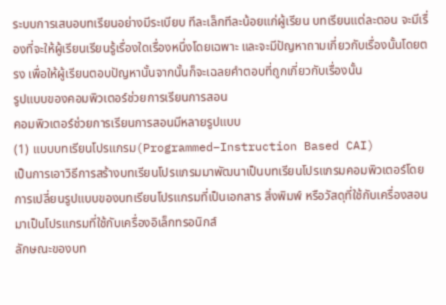ระบบการเสนอบทเรียนอย่างมีระเบียบ ทีละเล็กทีละน้อยแก่ผู้เรียน บทเรียนแต่ละตอน จะมีเรื่องที่จะให้ผู้เรียนเรียนรู้เรื่องใดเรื่องหนึ่งโดยเฉพาะ และจะมีปัญหาถามเกี่ยวกับเรื่องนั้นโดยตรง เพื่อให้ผู้เรียนตอบปัญหานั้นจากนั้นก็จะเฉลยคำตอบที่ถูกเกี่ยวกับเรื่องนั้น
รูปแบบของคอมพิวเตอร์ช่วยการเรียนการสอน
คอมพิวเตอร์ช่วยการเรียนการสอนมีหลายรูปแบบ
(1) แบบบทเรียนโปรแกรม(Programmed–Instruction Based CAI)
เป็นการเอาวิธีการสร้างบทเรียนโปรแกรมมาพัฒนาเป็นบทเรียนโปรแกรมคอมพิวเตอร์โดยการเปลี่ยนรูปแบบของบทเรียนโปรแกรมที่เป็นเอกสาร สิ่งพิมพ์ หรือวัสดุที่ใช้กับเครื่องสอน มาเป็นโปรแกรมที่ใช้กับเครื่องอิเล็กทรอนิกส์
ลักษณะของบท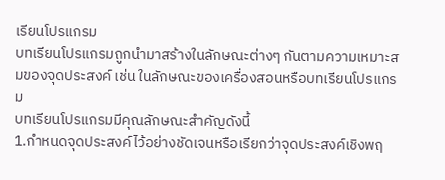เรียนโปรแกรม
บทเรียนโปรแกรมถูกนำมาสร้างในลักษณะต่างๆ กันตามความเหมาะสมของจุดประสงค์ เช่น ในลักษณะของเครื่องสอนหรือบทเรียนโปรแกรม
บทเรียนโปรแกรมมีคุณลักษณะสำคัญดังนี้
1.กำหนดจุดประสงค์ไว้อย่างชัดเจนหรือเรียกว่าจุดประสงค์เชิงพฤ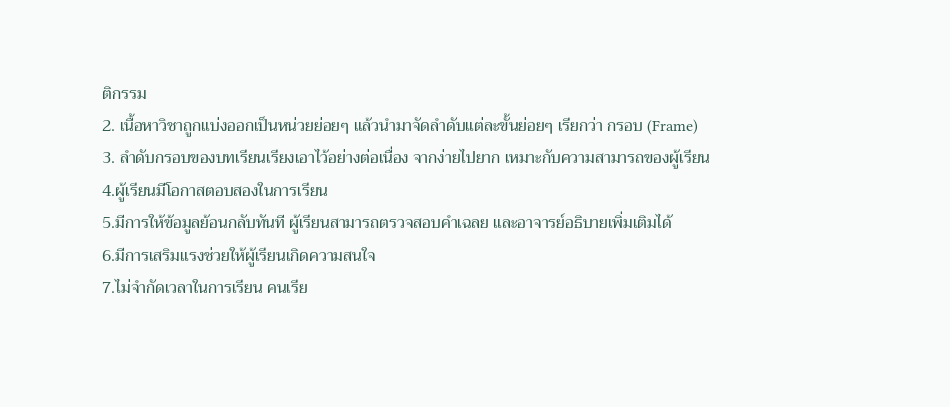ติกรรม
2. เนื้อหาวิชาถูกแบ่งออกเป็นหน่วยย่อยๆ แล้วนำมาจัดลำดับแต่ละขั้นย่อยๆ เรียกว่า กรอบ (Frame)
3. ลำดับกรอบของบทเรียนเรียงเอาไว้อย่างต่อเนื่อง จากง่ายไปยาก เหมาะกับความสามารถของผู้เรียน
4.ผู้เรียนมีโอกาสตอบสองในการเรียน
5.มีการให้ข้อมูลย้อนกลับทันที ผู้เรียนสามารถตรวจสอบคำเฉลย และอาจารย์อธิบายเพิ่มเติมได้
6.มีการเสริมแรงช่วยให้ผู้เรียนเกิดความสนใจ
7.ไม่จำกัดเวลาในการเรียน คนเรีย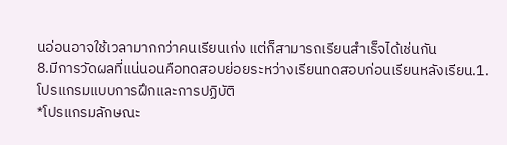นอ่อนอาจใช้เวลามากกว่าคนเรียนเก่ง แต่ก็สามารถเรียนสำเร็จได้เช่นกัน
8.มีการวัดผลที่แน่นอนคือทดสอบย่อยระหว่างเรียนทดสอบก่อนเรียนหลังเรียน.1.โปรแกรมแบบการฝึกและการปฏิบัติ
*โปรแกรมลักษณะ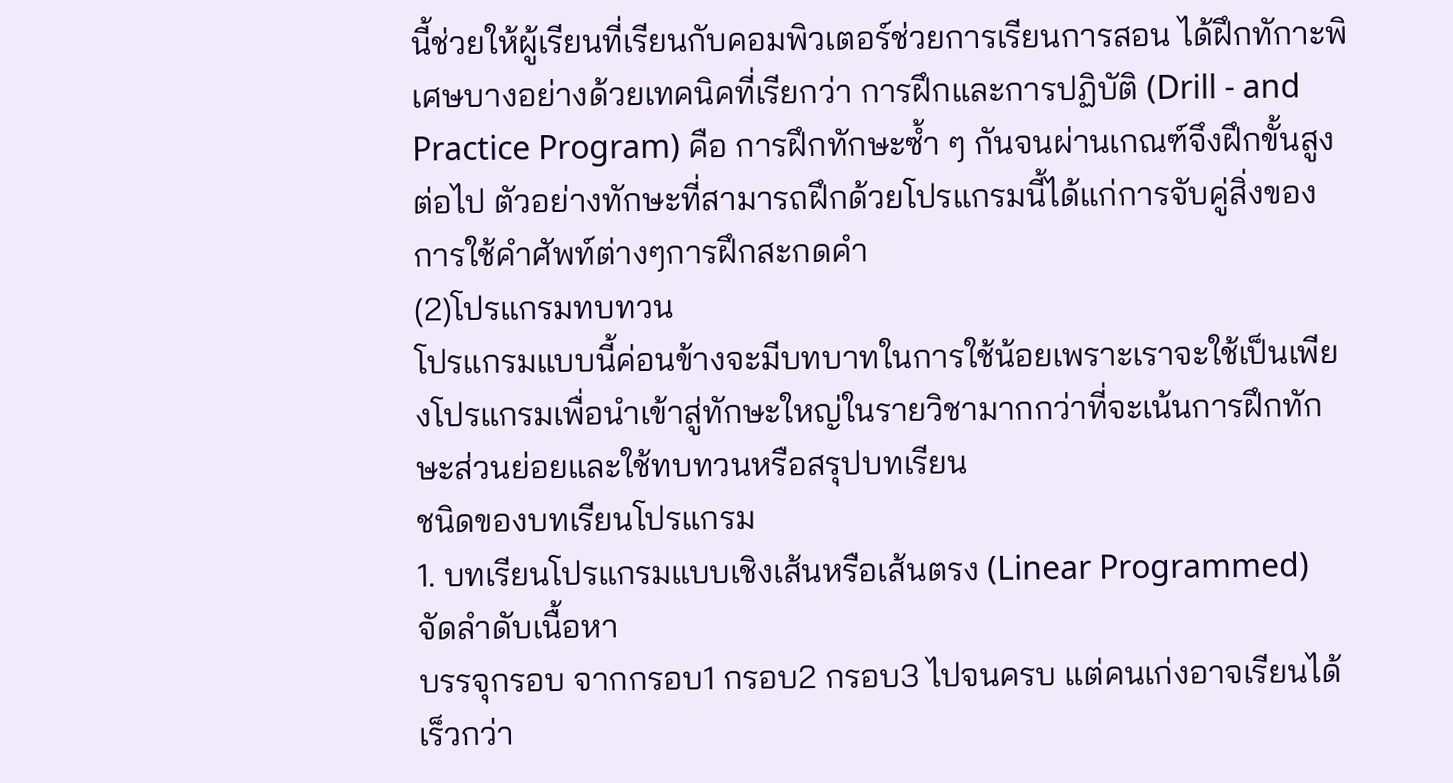นี้ช่วยให้ผู้เรียนที่เรียนกับคอมพิวเตอร์ช่วยการเรียนการสอน ได้ฝึกทักาะพิเศษบางอย่างด้วยเทคนิคที่เรียกว่า การฝึกและการปฏิบัติ (Drill - and Practice Program) คือ การฝึกทักษะซ้ำ ๆ กันจนผ่านเกณฑ์จึงฝึกขั้นสูงต่อไป ตัวอย่างทักษะที่สามารถฝึกด้วยโปรแกรมนี้ได้แก่การจับคู่สิ่งของการใช้คำศัพท์ต่างๆการฝึกสะกดคำ
(2)โปรแกรมทบทวน
โปรแกรมแบบนี้ค่อนข้างจะมีบทบาทในการใช้น้อยเพราะเราจะใช้เป็นเพียงโปรแกรมเพื่อนำเข้าสู่ทักษะใหญ่ในรายวิชามากกว่าที่จะเน้นการฝึกทักษะส่วนย่อยและใช้ทบทวนหรือสรุปบทเรียน
ชนิดของบทเรียนโปรแกรม
1. บทเรียนโปรแกรมแบบเชิงเส้นหรือเส้นตรง (Linear Programmed) จัดลำดับเนื้อหา
บรรจุกรอบ จากกรอบ1 กรอบ2 กรอบ3 ไปจนครบ แต่คนเก่งอาจเรียนได้เร็วกว่า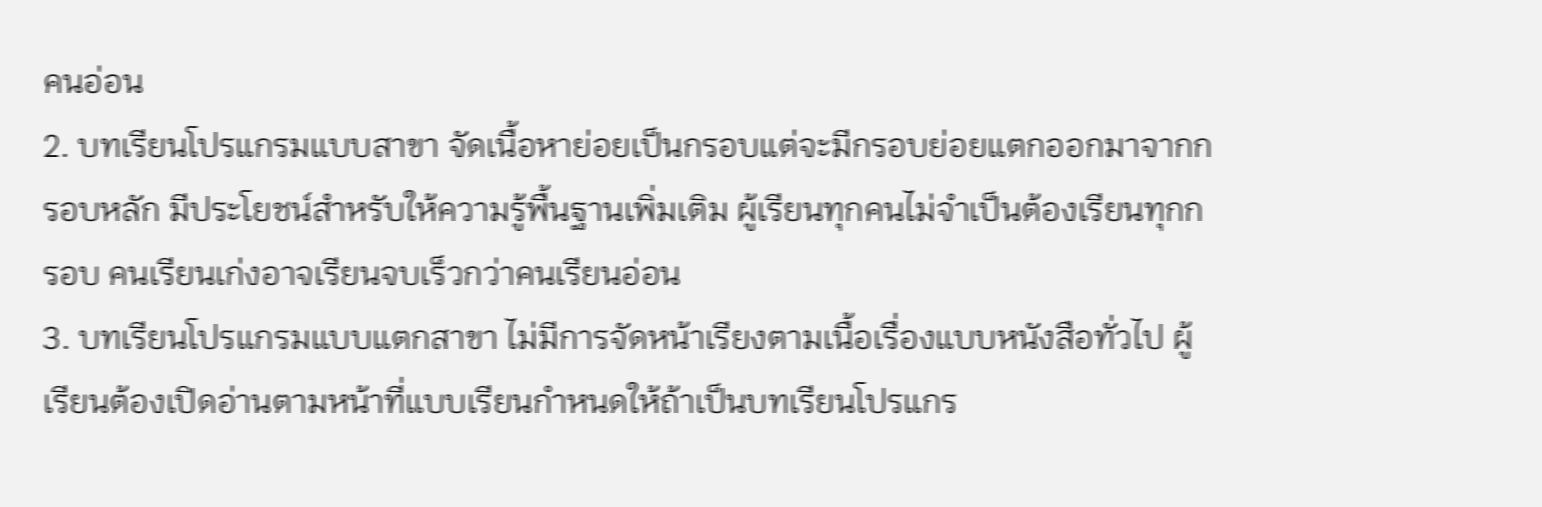คนอ่อน
2. บทเรียนโปรแกรมแบบสาขา จัดเนื้อหาย่อยเป็นกรอบแต่จะมีกรอบย่อยแตกออกมาจากกรอบหลัก มีประโยชน์สำหรับให้ความรู้พื้นฐานเพิ่มเติม ผู้เรียนทุกคนไม่จำเป็นต้องเรียนทุกกรอบ คนเรียนเก่งอาจเรียนจบเร็วกว่าคนเรียนอ่อน
3. บทเรียนโปรแกรมแบบแตกสาขา ไม่มีการจัดหน้าเรียงตามเนื้อเรื่องแบบหนังสือทั่วไป ผู้เรียนต้องเปิดอ่านตามหน้าที่แบบเรียนกำหนดให้ถ้าเป็นบทเรียนโปรแกร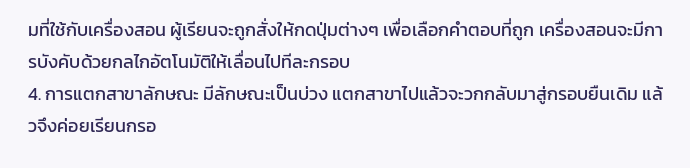มที่ใช้กับเครื่องสอน ผู้เรียนจะถูกสั่งให้กดปุ่มต่างๆ เพื่อเลือกคำตอบที่ถูก เครื่องสอนจะมีการบังคับด้วยกลไกอัตโนมัติให้เลื่อนไปทีละกรอบ
4. การแตกสาขาลักษณะ มีลักษณะเป็นบ่วง แตกสาขาไปแล้วจะวกกลับมาสู่กรอบยืนเดิม แล้วจึงค่อยเรียนกรอ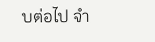บต่อไป จำ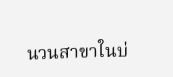นวนสาขาในบ่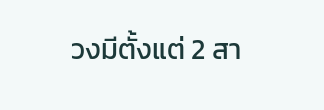วงมีตั้งแต่ 2 สา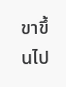ขาขึ้นไป